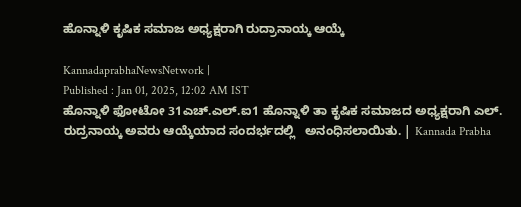ಹೊನ್ನಾಳಿ ಕೃಷಿಕ ಸಮಾಜ ಅಧ್ಯಕ್ಷರಾಗಿ ರುದ್ರಾನಾಯ್ಕ ಆಯ್ಕೆ

KannadaprabhaNewsNetwork |
Published : Jan 01, 2025, 12:02 AM IST
ಹೊನ್ನಾಳಿ ಫೋಟೋ 31ಎಚ್.ಎಲ್.ಐ1 ಹೊನ್ನಾಳಿ ತಾ ಕೃಷಿಕ ಸಮಾಜದ ಅಧ್ಯಕ್ಷರಾಗಿ ಎಲ್. ರುದ್ರನಾಯ್ಕ ಅವರು ಆಯ್ಕೆಯಾದ ಸಂದರ್ಭದಲ್ಲಿ   ಅನಂಧಿಸಲಾಯಿತು. | Kannada Prabha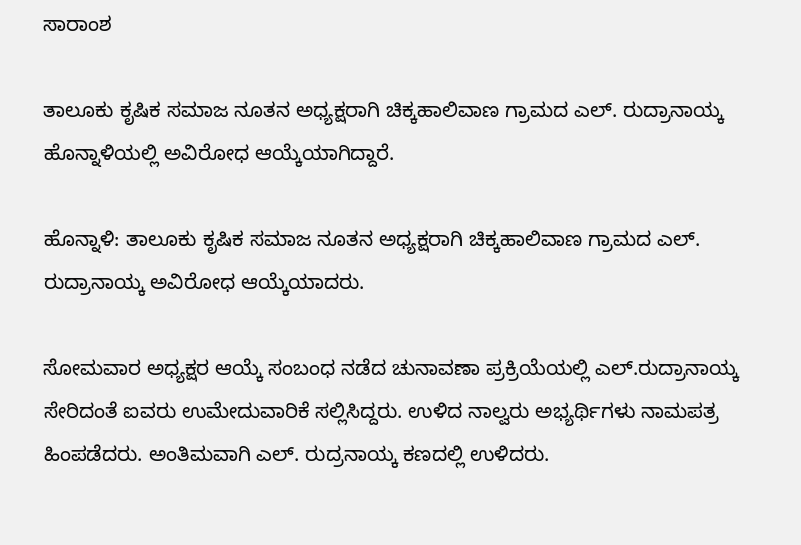ಸಾರಾಂಶ

ತಾಲೂಕು ಕೃಷಿಕ ಸಮಾಜ ನೂತನ ಅಧ್ಯಕ್ಷರಾಗಿ ಚಿಕ್ಕಹಾಲಿವಾಣ ಗ್ರಾಮದ ಎಲ್. ರುದ್ರಾನಾಯ್ಕ ಹೊನ್ನಾಳಿಯಲ್ಲಿ ಅವಿರೋಧ ಆಯ್ಕೆಯಾಗಿದ್ದಾರೆ.

ಹೊನ್ನಾಳಿ: ತಾಲೂಕು ಕೃಷಿಕ ಸಮಾಜ ನೂತನ ಅಧ್ಯಕ್ಷರಾಗಿ ಚಿಕ್ಕಹಾಲಿವಾಣ ಗ್ರಾಮದ ಎಲ್. ರುದ್ರಾನಾಯ್ಕ ಅವಿರೋಧ ಆಯ್ಕೆಯಾದರು.

ಸೋಮವಾರ ಅಧ್ಯಕ್ಷರ ಆಯ್ಕೆ ಸಂಬಂಧ ನಡೆದ ಚುನಾವಣಾ ಪ್ರಕ್ರಿಯೆಯಲ್ಲಿ ಎಲ್.ರುದ್ರಾನಾಯ್ಕ ಸೇರಿದಂತೆ ಐವರು ಉಮೇದುವಾರಿಕೆ ಸಲ್ಲಿಸಿದ್ದರು. ಉಳಿದ ನಾಲ್ವರು ಅಭ್ಯರ್ಥಿಗಳು ನಾಮಪತ್ರ ಹಿಂಪಡೆದರು. ಅಂತಿಮವಾಗಿ ಎಲ್. ರುದ್ರನಾಯ್ಕ ಕಣದಲ್ಲಿ ಉಳಿದರು.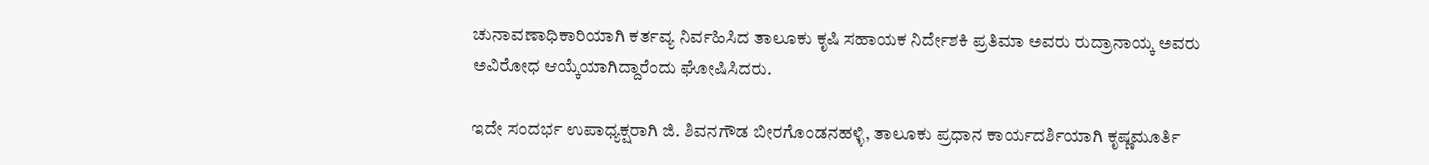ಚುನಾವಣಾಧಿಕಾರಿಯಾಗಿ ಕರ್ತವ್ಯ ನಿರ್ವಹಿಸಿದ ತಾಲೂಕು ಕೃಷಿ ಸಹಾಯಕ ನಿರ್ದೇಶಕಿ ಪ್ರತಿಮಾ ಅವರು ರುದ್ರಾನಾಯ್ಕ ಅವರು ಅವಿರೋಧ ಆಯ್ಕೆಯಾಗಿದ್ದಾರೆಂದು ಘೋಷಿಸಿದರು.

ಇದೇ ಸಂದರ್ಭ ಉಪಾಧ್ಯಕ್ಷರಾಗಿ ಜಿ. ಶಿವನಗೌಡ ಬೀರಗೊಂಡನಹಳ್ಳಿ, ತಾಲೂಕು ಪ್ರಧಾನ ಕಾರ್ಯದರ್ಶಿಯಾಗಿ ಕೃಷ್ಣಮೂರ್ತಿ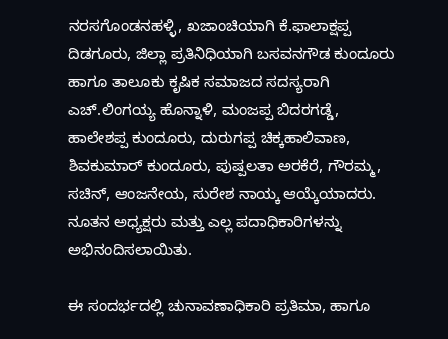ನರಸಗೊಂಡನಹಳ್ಳಿ, ಖಜಾಂಚಿಯಾಗಿ ಕೆ.ಫಾಲಾಕ್ಷಪ್ಪ ದಿಡಗೂರು, ಜಿಲ್ಲಾ ಪ್ರತಿನಿಧಿಯಾಗಿ ಬಸವನಗೌಡ ಕುಂದೂರು ಹಾಗೂ ತಾಲೂಕು ಕೃಷಿಕ ಸಮಾಜದ ಸದಸ್ಯರಾಗಿ ಎಚ್.ಲಿಂಗಯ್ಯ ಹೊನ್ನಾಳಿ, ಮಂಜಪ್ಪ ಬಿದರಗಡ್ಡೆ, ಹಾಲೇಶಪ್ಪ ಕುಂದೂರು, ದುರುಗಪ್ಪ ಚಿಕ್ಕಹಾಲಿವಾಣ, ಶಿವಕುಮಾರ್ ಕುಂದೂರು, ಪುಷ್ಪಲತಾ ಅರಕೆರೆ, ಗೌರಮ್ಮ, ಸಚಿನ್, ಆಂಜನೇಯ, ಸುರೇಶ ನಾಯ್ಕ ಆಯ್ಕೆಯಾದರು. ನೂತನ ಅಧ್ಯಕ್ಷರು ಮತ್ತು ಎಲ್ಲ ಪದಾಧಿಕಾರಿಗಳನ್ನು ಅಭಿನಂದಿಸಲಾಯಿತು.

ಈ ಸಂದರ್ಭದಲ್ಲಿ ಚುನಾವಣಾಧಿಕಾರಿ ಪ್ರತಿಮಾ, ಹಾಗೂ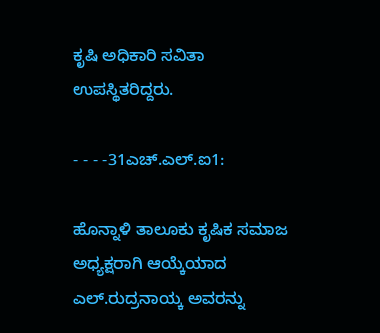ಕೃಷಿ ಅಧಿಕಾರಿ ಸವಿತಾ ಉಪಸ್ಥಿತರಿದ್ದರು.

- - - -31ಎಚ್.ಎಲ್.ಐ1:

ಹೊನ್ನಾಳಿ ತಾಲೂಕು ಕೃಷಿಕ ಸಮಾಜ ಅಧ್ಯಕ್ಷರಾಗಿ ಆಯ್ಕೆಯಾದ ಎಲ್.ರುದ್ರನಾಯ್ಕ ಅವರನ್ನು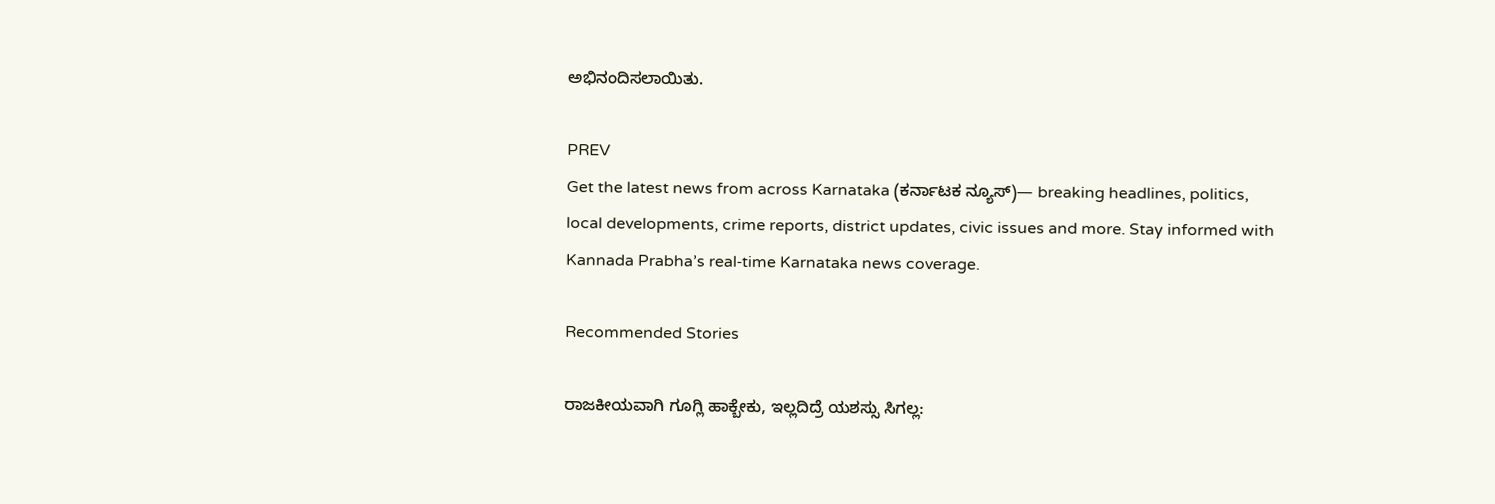ಅಭಿನಂದಿಸಲಾಯಿತು.

PREV
Get the latest news from across Karnataka (ಕರ್ನಾಟಕ ನ್ಯೂಸ್)— breaking headlines, politics, local developments, crime reports, district updates, civic issues and more. Stay informed with Kannada Prabha’s real‑time Karnataka news coverage.

Recommended Stories

ರಾಜಕೀಯವಾಗಿ ಗೂಗ್ಲಿ ಹಾಕ್ಬೇಕು, ಇಲ್ಲದಿದ್ರೆ ಯಶಸ್ಸು ಸಿಗಲ್ಲ: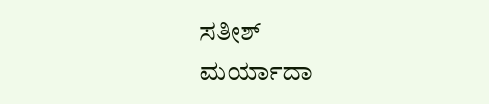ಸತೀಶ್‌
ಮರ್ಯಾದಾ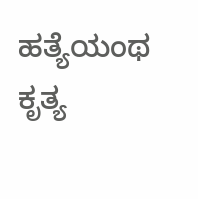ಹತ್ಯೆಯಂಥ ಕೃತ್ಯ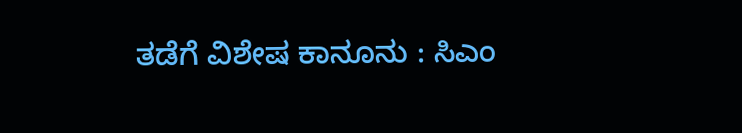ತಡೆಗೆ ವಿಶೇಷ ಕಾನೂನು : ಸಿಎಂ